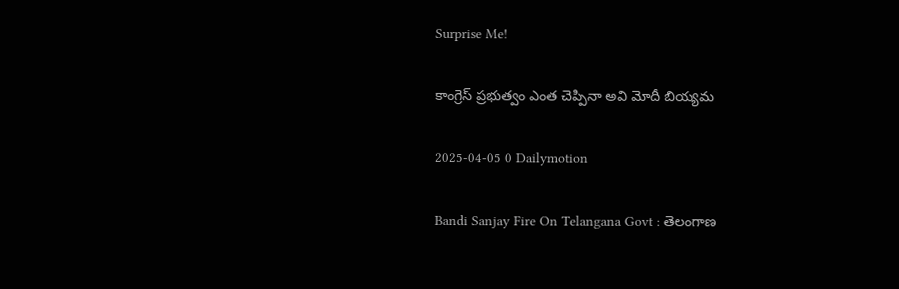Surprise Me!

కాంగ్రెస్‌ ప్రభుత్వం ఎంత చెప్పినా అవి మోదీ బియ్యమ

2025-04-05 0 Dailymotion

Bandi Sanjay Fire On Telangana Govt : తెలంగాణ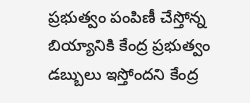ప్రభుత్వం పంపిణీ చేస్తోన్న బియ్యానికి కేంద్ర ప్రభుత్వం డబ్బులు ఇస్తోందని కేంద్ర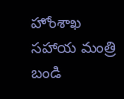హోంశాఖ సహాయ మంత్రి బండి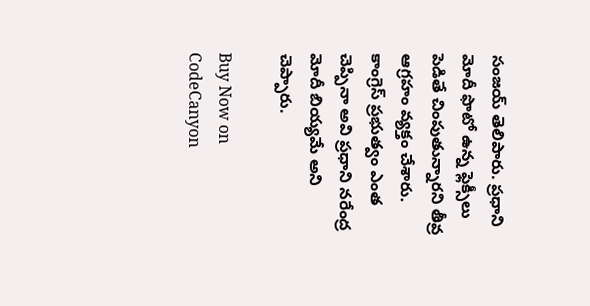సంజయ్‌ తెలిపారు. ప్రధాని మోదీ ఫొటో ఉన్న ఫ్లెక్సీలు పెడితే చింపుతున్నారని తీవ్ర ఆగ్రహం వ్యక్తం చేశారు. కాంగ్రెస్‌ ప్రభుత్వం ఎంత చెప్పినా అవి ప్రధాని నరేంద్ర మోదీ బియ్యమే అని చెప్పారు.

Buy Now on CodeCanyon